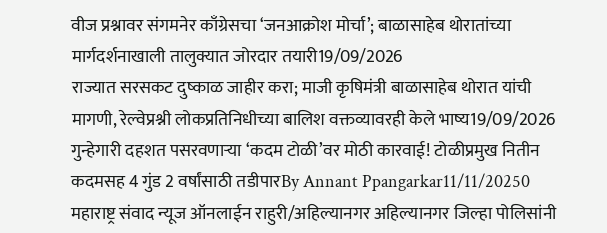वीज प्रश्नावर संगमनेर काँग्रेसचा ‘जनआक्रोश मोर्चा’; बाळासाहेब थोरातांच्या मार्गदर्शनाखाली तालुक्यात जोरदार तयारी19/09/2026
राज्यात सरसकट दुष्काळ जाहीर करा; माजी कृषिमंत्री बाळासाहेब थोरात यांची मागणी, रेल्वेप्रश्नी लोकप्रतिनिधीच्या बालिश वक्तव्यावरही केले भाष्य19/09/2026
गुन्हेगारी दहशत पसरवणाऱ्या ‘कदम टोळी’वर मोठी कारवाई! टोळीप्रमुख नितीन कदमसह 4 गुंड 2 वर्षांसाठी तडीपारBy Annant Ppangarkar11/11/20250 महाराष्ट्र संवाद न्यूज ऑनलाईन राहुरी/अहिल्यानगर अहिल्यानगर जिल्हा पोलिसांनी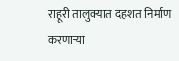राहूरी तालुक्यात दहशत निर्माण करणाऱ्या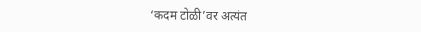‘कदम टोळी’वर अत्यंत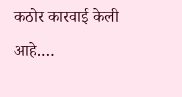कठोर कारवाई केली आहे.…